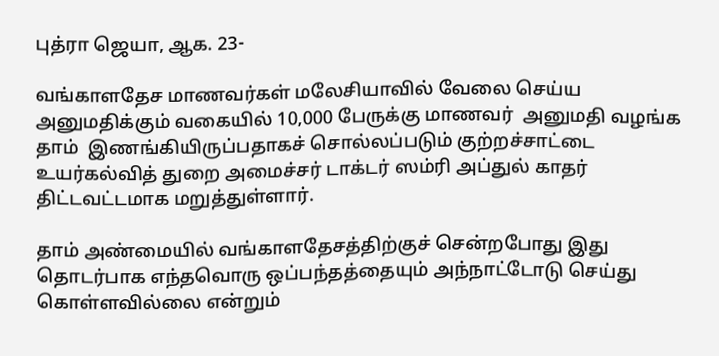புத்ரா ஜெயா, ஆக. 23-

வங்காளதேச மாணவர்கள் மலேசியாவில் வேலை செய்ய அனுமதிக்கும் வகையில் 10,000 பேருக்கு மாணவர்  அனுமதி வழங்க தாம்  இணங்கியிருப்பதாகச் சொல்லப்படும் குற்றச்சாட்டை   உயர்கல்வித் துறை அமைச்சர் டாக்டர் ஸம்ரி அப்துல் காதர் திட்டவட்டமாக மறுத்துள்ளார்.

தாம் அண்மையில் வங்காளதேசத்திற்குச் சென்றபோது இது தொடர்பாக எந்தவொரு ஒப்பந்தத்தையும் அந்நாட்டோடு செய்து கொள்ளவில்லை என்றும்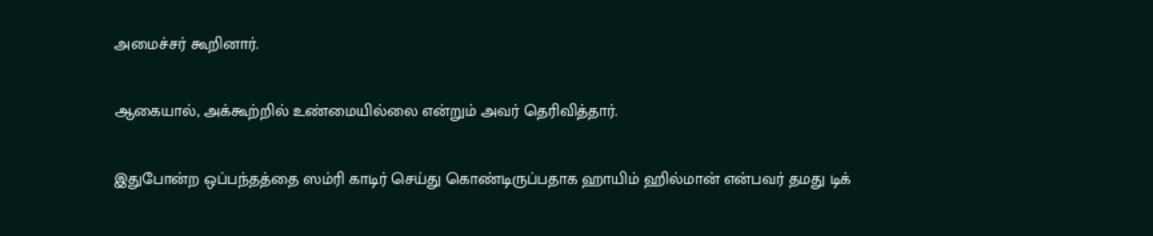அமைச்சர் கூறினார்.

ஆகையால், அக்கூற்றில் உண்மையில்லை என்றும் அவர் தெரிவித்தார்.

இதுபோன்ற ஒப்பந்தத்தை ஸம்ரி காடிர் செய்து கொண்டிருப்பதாக ஹாயிம் ஹில்மான் என்பவர் தமது டிக்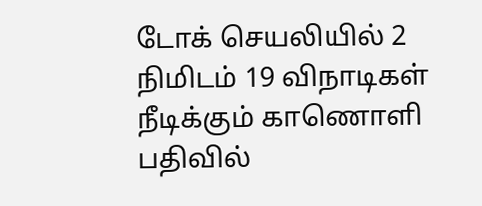டோக் செயலியில் 2 நிமிடம் 19 விநாடிகள் நீடிக்கும் காணொளி பதிவில்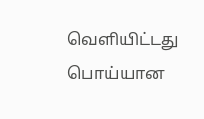வெளியிட்டது பொய்யான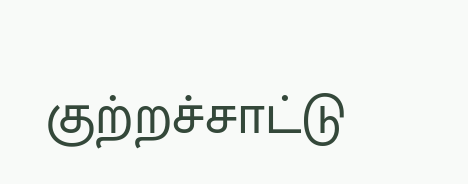குற்றச்சாட்டு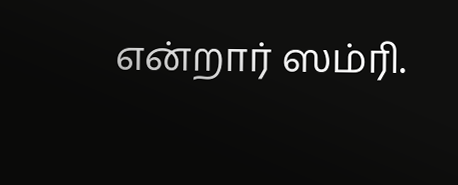என்றார் ஸம்ரி.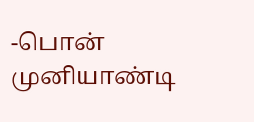-பொன் முனியாண்டி